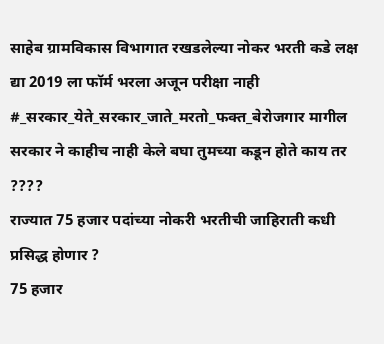साहेब ग्रामविकास विभागात रखडलेल्या नोकर भरती कडे लक्ष द्या 2019 ला फॉर्म भरला अजून परीक्षा नाही #_सरकार_येते_सरकार_जाते_मरतो_फक्त_बेरोजगार मागील सरकार ने काहीच नाही केले बघा तुमच्या कडून होते काय तर ????
राज्यात 75 हजार पदांच्या नोकरी भरतीची जाहिराती कधी प्रसिद्ध होणार ?
75 हजार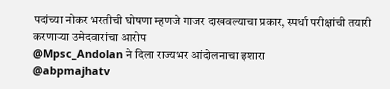पदांच्या नोकर भरतीची घोषणा म्हणजे गाजर दाखवल्याचा प्रकार, स्पर्धा परीक्षांची तयारी करणाऱ्या उमेदवारांचा आरोप
@Mpsc_Andolan ने दिला राज्यभर आंदोलनाचा इशारा
@abpmajhatv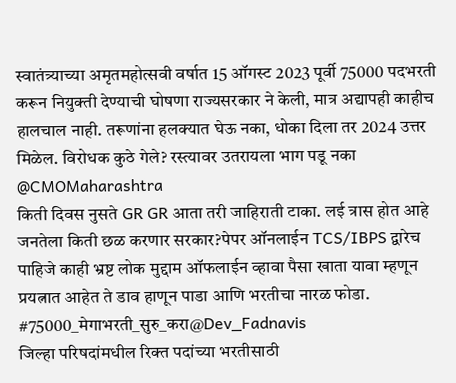स्वातंत्र्याच्या अमृतमहोत्सवी वर्षात 15 ऑगस्ट 2023 पूर्वी 75000 पदभरती करून नियुक्ती देण्याची घोषणा राज्यसरकार ने केली, मात्र अद्यापही काहीच हालचाल नाही. तरूणांना हलक्यात घेऊ नका, धोका दिला तर 2024 उत्तर मिळेल. विरोधक कुठे गेले? रस्त्यावर उतरायला भाग पडू नका @CMOMaharashtra
किती दिवस नुसते GR GR आता तरी जाहिराती टाका. लई त्रास होत आहे जनतेला किती छळ करणार सरकार?पेपर ऑनलाईन TCS/IBPS द्वारेच पाहिजे काही भ्रष्ट लोक मुद्दाम ऑफलाईन व्हावा पैसा खाता यावा म्हणून प्रयत्नात आहेत ते डाव हाणून पाडा आणि भरतीचा नारळ फोडा.
#75000_मेगाभरती_सुरु_करा@Dev_Fadnavis
जिल्हा परिषदांमधील रिक्त पदांच्या भरतीसाठी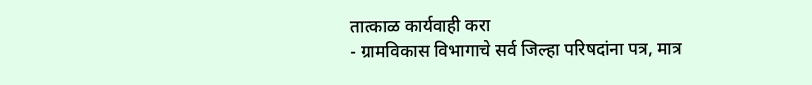तात्काळ कार्यवाही करा
- ग्रामविकास विभागाचे सर्व जिल्हा परिषदांना पत्र, मात्र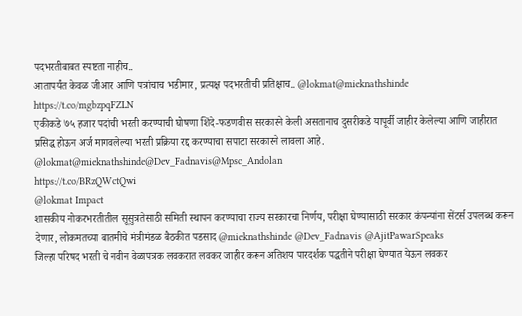पदभरतीबाबत स्पष्टता नाहीच..
आतापर्यंत केवळ जीआर आणि पत्रांचाच भडीमार, प्रत्यक्ष पदभरतीची प्रतिक्षाच.. @lokmat@mieknathshinde
https://t.co/mgbzpqFZLN
एकीकडे ७५ हजार पदांची भरती करण्याची घोषणा शिंदे-फडणवीस सरकारने केली असतानाच दुसरीकडे यापूर्वी जाहीर केलेल्या आणि जाहीरात प्रसिद्ध होऊन अर्ज मागवलेल्या भरती प्रक्रिया रद्द करण्याचा सपाटा सरकारने लावला आहे. @lokmat@mieknathshinde@Dev_Fadnavis@Mpsc_Andolan
https://t.co/BRzQWctQwi
@lokmat Impact
शासकीय नोकरभरतीतील सूसुत्रतेसाठी समिती स्थापन करण्याचा राज्य सरकारचा निर्णय, परीक्षा घेण्यासाठी सरकार कंपन्यांना सेंटर्स उपलब्ध करून देणार, लोकमतच्या बातमीचे मंत्रीमंडळ बैठकीत पडसाद @mieknathshinde @Dev_Fadnavis @AjitPawarSpeaks
जिल्हा परिषद भरती चे नवीन वेळापत्रक लवकरात लवकर जाहीर करून अतिशय पारदर्शक पद्धतीने परीक्षा घेण्यात येऊन लवकर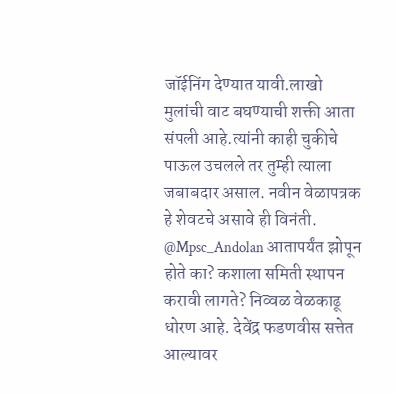जॉईनिंग देण्यात यावी.लाखो मुलांची वाट बघण्याची शक्ती आता संपली आहे.त्यांनी काही चुकीचे पाऊल उचलले तर तुम्ही त्याला जबाबदार असाल. नवीन वेळापत्रक हे शेवटचे असावे ही विनंती.
@Mpsc_Andolan आतापर्यंत झोपून होते का? कशाला समिती स्थापन करावी लागते? निव्वळ वेळकाढू धोरण आहे. देवेंद्र फडणवीस सत्तेत आल्यावर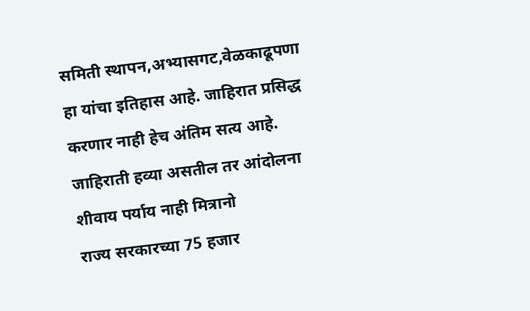समिती स्थापन,अभ्यासगट,वेळकाढूपणा हा यांचा इतिहास आहे. जाहिरात प्रसिद्ध करणार नाही हेच अंतिम सत्य आहे. जाहिराती हव्या असतील तर आंदोलना शीवाय पर्याय नाही मित्रानो
राज्य सरकारच्या 75 हजार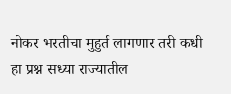नोकर भरतीचा मुहुर्त लागणार तरी कधी हा प्रश्न सध्या राज्यातील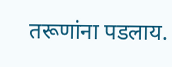तरूणांना पडलाय.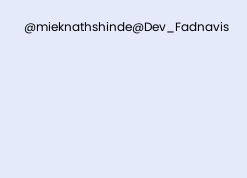@mieknathshinde@Dev_Fadnavis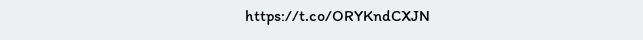https://t.co/ORYKndCXJN